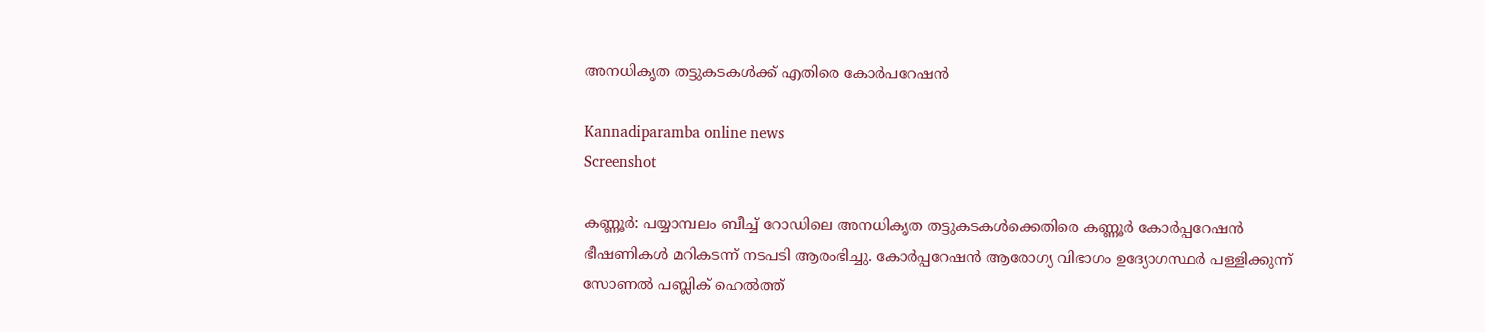അനധികൃത തട്ടുകടകൾക്ക് എതിരെ കോർപറേഷൻ

Kannadiparamba online news
Screenshot

കണ്ണൂർ: പയ്യാമ്പലം ബീച്ച് റോഡിലെ അനധികൃത തട്ടുകടകൾക്കെതിരെ കണ്ണൂർ കോർപ്പറേഷൻ ഭീഷണികൾ മറികടന്ന് നടപടി ആരംഭിച്ചു. കോർപ്പറേഷൻ ആരോഗ്യ വിഭാഗം ഉദ്യോഗസ്ഥർ പള്ളിക്കുന്ന് സോണൽ പബ്ലിക് ഹെൽത്ത്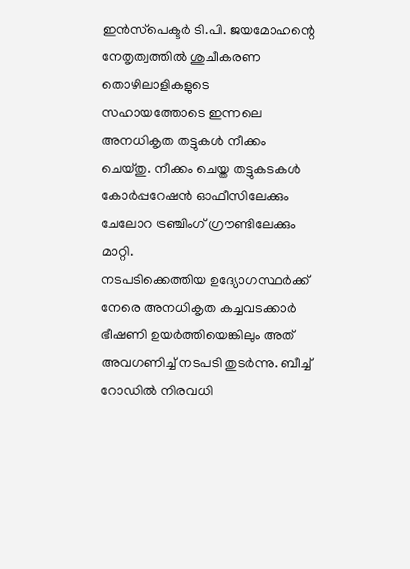ഇൻസ്‌പെക്ടർ ടി.പി. ജയമോഹന്റെ നേതൃത്വത്തിൽ ശുചീകരണ തൊഴിലാളികളുടെ സഹായത്തോടെ ഇന്നലെ അനധികൃത തട്ടുകൾ നീക്കം ചെയ്തു. നീക്കം ചെയ്ത തട്ടുകടകൾ കോർപ്പറേഷൻ ഓഫീസിലേക്കും ചേലോറ ട്രഞ്ചിംഗ് ഗ്രൗണ്ടിലേക്കും മാറ്റി.
നടപടിക്കെത്തിയ ഉദ്യോഗസ്ഥർക്ക് നേരെ അനധികൃത കച്ചവടക്കാർ ഭീഷണി ഉയർത്തിയെങ്കിലും അത് അവഗണിച്ച് നടപടി തുടർന്നു. ബീച്ച് റോഡിൽ നിരവധി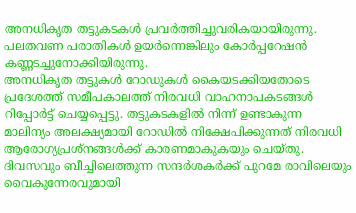അനധികൃത തട്ടുകടകൾ പ്രവർത്തിച്ചുവരികയായിരുന്നു. പലതവണ പരാതികൾ ഉയർന്നെങ്കിലും കോർപ്പറേഷൻ കണ്ണടച്ചുനോക്കിയിരുന്നു.
അനധികൃത തട്ടുകൾ റോഡുകൾ കൈയടക്കിയതോടെ പ്രദേശത്ത് സമീപകാലത്ത് നിരവധി വാഹനാപകടങ്ങൾ റിപ്പോർട്ട് ചെയ്യപ്പെട്ടു. തട്ടുകടകളിൽ നിന്ന് ഉണ്ടാകുന്ന മാലിന്യം അലക്ഷ്യമായി റോഡിൽ നിക്ഷേപിക്കുന്നത് നിരവധി ആരോഗ്യപ്രശ്നങ്ങൾക്ക് കാരണമാകുകയും ചെയ്തു. ദിവസവും ബീച്ചിലെത്തുന്ന സന്ദർശകർക്ക് പുറമേ രാവിലെയും വൈകുന്നേരവുമായി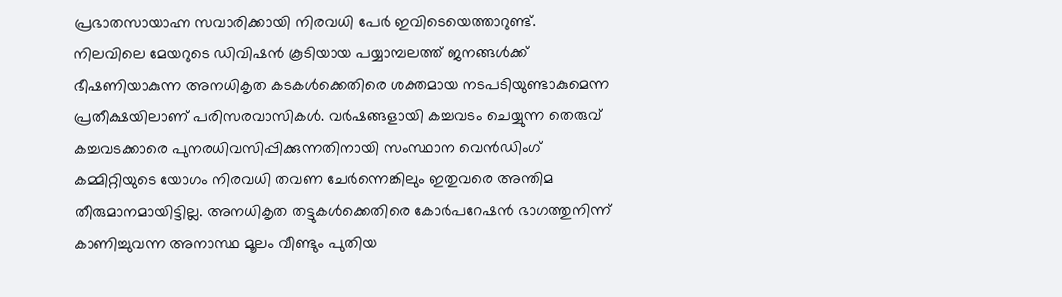പ്രഭാതസായാഹ്ന സവാരിക്കായി നിരവധി പേർ ഇവിടെയെത്താറുണ്ട്.
നിലവിലെ മേയറുടെ ഡിവിഷൻ കൂടിയായ പയ്യാമ്പലത്ത് ജനങ്ങൾക്ക് ഭീഷണിയാകുന്ന അനധികൃത കടകൾക്കെതിരെ ശക്തമായ നടപടിയുണ്ടാകുമെന്ന പ്രതീക്ഷയിലാണ് പരിസരവാസികൾ. വർഷങ്ങളായി കച്ചവടം ചെയ്യുന്ന തെരുവ് കച്ചവടക്കാരെ പുനരധിവസിപ്പിക്കുന്നതിനായി സംസ്ഥാന വെൻഡിംഗ് കമ്മിറ്റിയുടെ യോഗം നിരവധി തവണ ചേർന്നെങ്കിലും ഇതുവരെ അന്തിമ തീരുമാനമായിട്ടില്ല. അനധികൃത തട്ടുകൾക്കെതിരെ കോർപറേഷൻ ഭാഗത്തുനിന്ന് കാണിച്ചുവന്ന അനാസ്ഥ മൂലം വീണ്ടും പുതിയ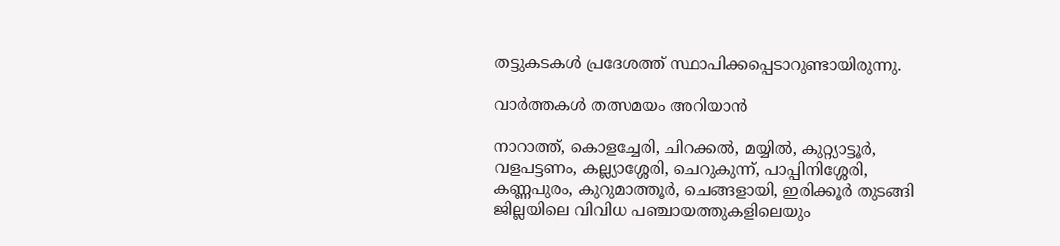തട്ടുകടകൾ പ്രദേശത്ത് സ്ഥാപിക്കപ്പെടാറുണ്ടായിരുന്നു.

വാർത്തകൾ തത്സമയം അറിയാൻ

നാറാത്ത്, കൊളച്ചേരി, ചിറക്കൽ, മയ്യിൽ, കുറ്റ്യാട്ടൂർ, വളപട്ടണം, കല്ല്യാശ്ശേരി, ചെറുകുന്ന്, പാപ്പിനിശ്ശേരി, കണ്ണപുരം, കുറുമാത്തൂർ, ചെങ്ങളായി, ഇരിക്കൂർ തുടങ്ങി ജില്ലയിലെ വിവിധ പഞ്ചായത്തുകളിലെയും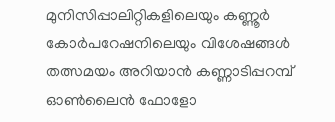മുനിസിപ്പാലിറ്റികളിലെയും കണ്ണൂർ കോർപറേഷനിലെയും വിശേഷങ്ങൾ തത്സമയം അറിയാൻ കണ്ണാടിപ്പറമ്പ് ഓൺലൈൻ ഫോളോ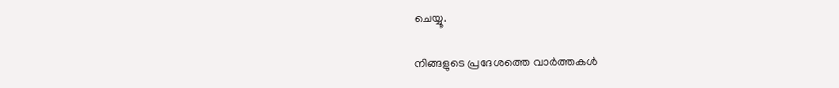ചെയ്യൂ.

നിങ്ങളുടെ പ്രദേശത്തെ വാർത്തകൾ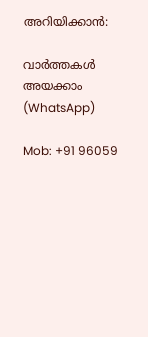അറിയിക്കാൻ:

വാർത്തകൾ അയക്കാം (WhatsApp)

Mob: +91 96059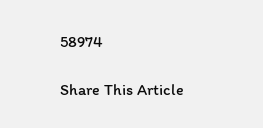58974

Share This Article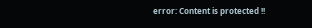error: Content is protected !!